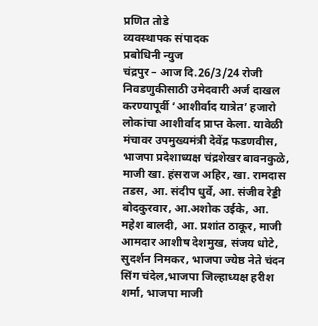प्रणित तोडे
व्यवस्थापक संपादक
प्रबोधिनी न्युज
चंद्रपुर – आज दि.26/3/24 रोजी निवडणुकीसाठी उमेदवारी अर्ज दाखल करण्यापूर्वी ‘आशीर्वाद यात्रेत’ हजारो लोकांचा आशीर्वाद प्राप्त केला. यावेळी मंचावर उपमुख्यमंत्री देवेंद्र फडणवीस, भाजपा प्रदेशाध्यक्ष चंद्रशेखर बावनकुळे, माजी खा. हंसराज अहिर, खा. रामदास तडस, आ. संदीप धुर्वे, आ. संजीव रेड्डी बोदकुरवार, आ.अशोक उईके, आ. महेश बालदी, आ. प्रशांत ठाकूर, माजी आमदार आशीष देशमुख, संजय धोटे, सुदर्शन निमकर, भाजपा ज्येष्ठ नेते चंदन सिंग चंदेल,भाजपा जिल्हाध्यक्ष हरीश शर्मा, भाजपा माजी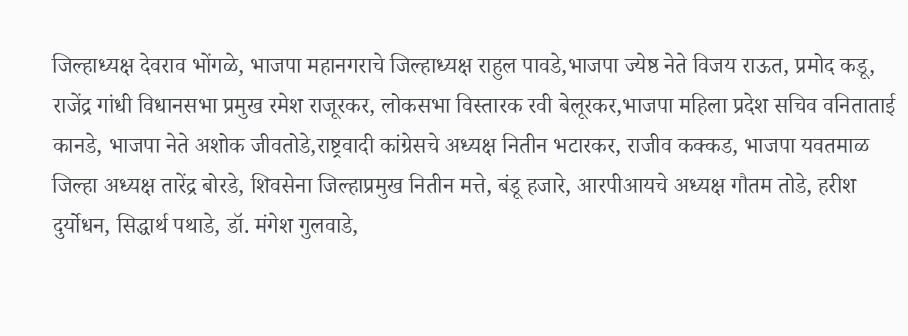जिल्हाध्यक्ष देवराव भोंगळे, भाजपा महानगराचे जिल्हाध्यक्ष राहुल पावडे,भाजपा ज्येष्ठ नेते विजय राऊत, प्रमोद कडू, राजेंद्र गांधी विधानसभा प्रमुख रमेश राजूरकर, लोकसभा विस्तारक रवी बेलूरकर,भाजपा महिला प्रदेश सचिव वनिताताई कानडे, भाजपा नेते अशोक जीवतोडे,राष्ट्रवादी कांग्रेसचे अध्यक्ष नितीन भटारकर, राजीव कक्कड, भाजपा यवतमाळ जिल्हा अध्यक्ष तारेंद्र बोरडे, शिवसेना जिल्हाप्रमुख नितीन मत्ते, बंडू हजारे, आरपीआयचे अध्यक्ष गौतम तोडे, हरीश दुर्योधन, सिद्धार्थ पथाडे, डॉ. मंगेश गुलवाडे,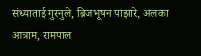संध्याताई गुरनुले, ब्रिजभूषन पाझारे, अलका आत्राम, रामपाल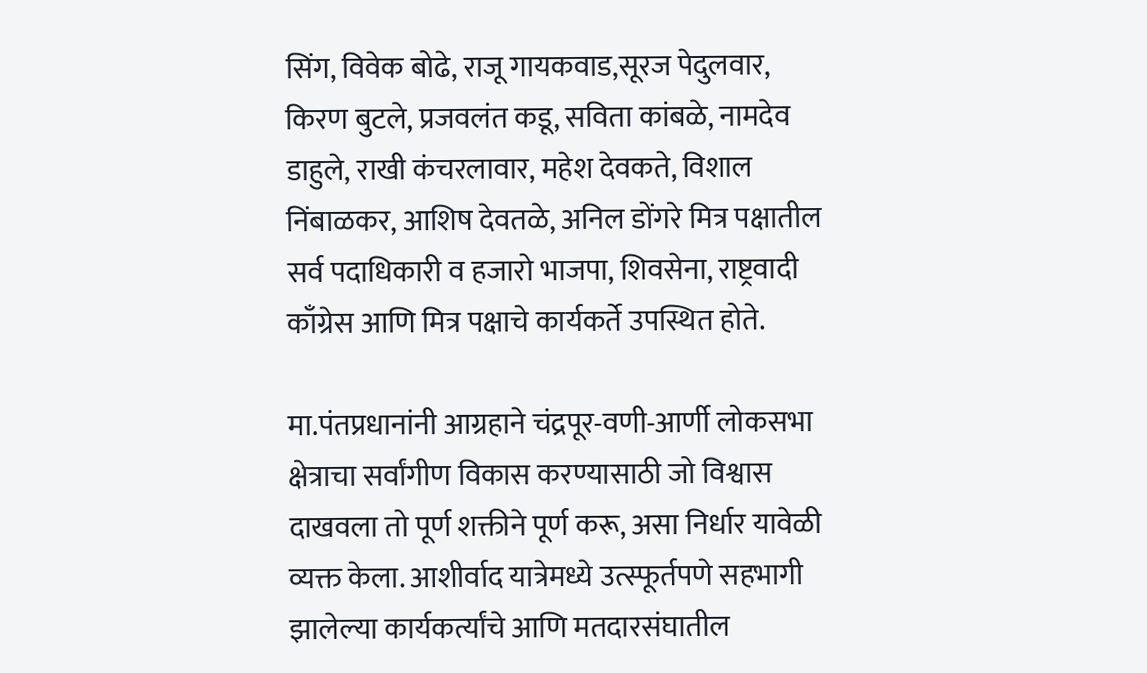सिंग, विवेक बोढे, राजू गायकवाड,सूरज पेदुलवार, किरण बुटले, प्रजवलंत कडू, सविता कांबळे, नामदेव डाहुले, राखी कंचरलावार, महेश देवकते, विशाल निंबाळकर, आशिष देवतळे, अनिल डोंगरे मित्र पक्षातील सर्व पदाधिकारी व हजारो भाजपा, शिवसेना, राष्ट्रवादी काँग्रेस आणि मित्र पक्षाचे कार्यकर्ते उपस्थित होते.

मा.पंतप्रधानांनी आग्रहाने चंद्रपूर-वणी-आर्णी लोकसभा क्षेत्राचा सर्वांगीण विकास करण्यासाठी जो विश्वास दाखवला तो पूर्ण शक्तीने पूर्ण करू, असा निर्धार यावेळी व्यक्त केला. आशीर्वाद यात्रेमध्ये उत्स्फूर्तपणे सहभागी झालेल्या कार्यकर्त्यांचे आणि मतदारसंघातील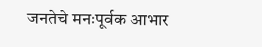जनतेचे मनःपूर्वक आभार